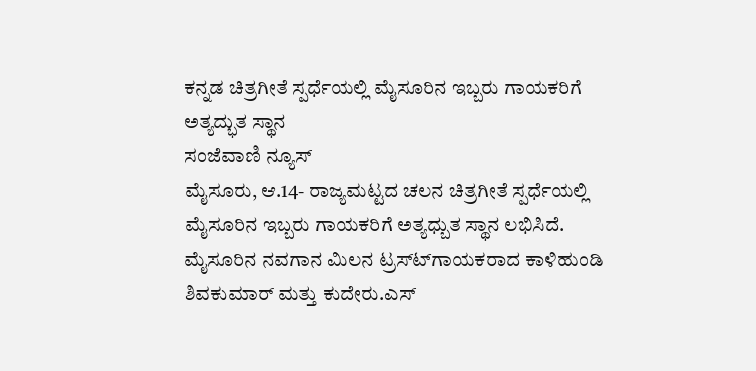ಕನ್ನಡ ಚಿತ್ರಗೀತೆ ಸ್ಪರ್ಧೆಯಲ್ಲಿ ಮೈಸೂರಿನ ಇಬ್ಬರು ಗಾಯಕರಿಗೆ ಅತ್ಯದ್ಭುತ ಸ್ಥಾನ
ಸಂಜೆವಾಣಿ ನ್ಯೂಸ್
ಮೈಸೂರು, ಆ.14- ರಾಜ್ಯಮಟ್ಟದ ಚಲನ ಚಿತ್ರಗೀತೆ ಸ್ಪರ್ಧೆಯಲ್ಲಿ ಮೈಸೂರಿನ ಇಬ್ಬರು ಗಾಯಕರಿಗೆ ಅತ್ಯಧ್ಬುತ ಸ್ಥಾನ ಲಭಿಸಿದೆ. ಮೈಸೂರಿನ ನವಗಾನ ಮಿಲನ ಟ್ರಸ್ಟ್‍ಗಾಯಕರಾದ ಕಾಳಿಹುಂಡಿ ಶಿವಕುಮಾರ್ ಮತ್ತು ಕುದೇರು.ಎಸ್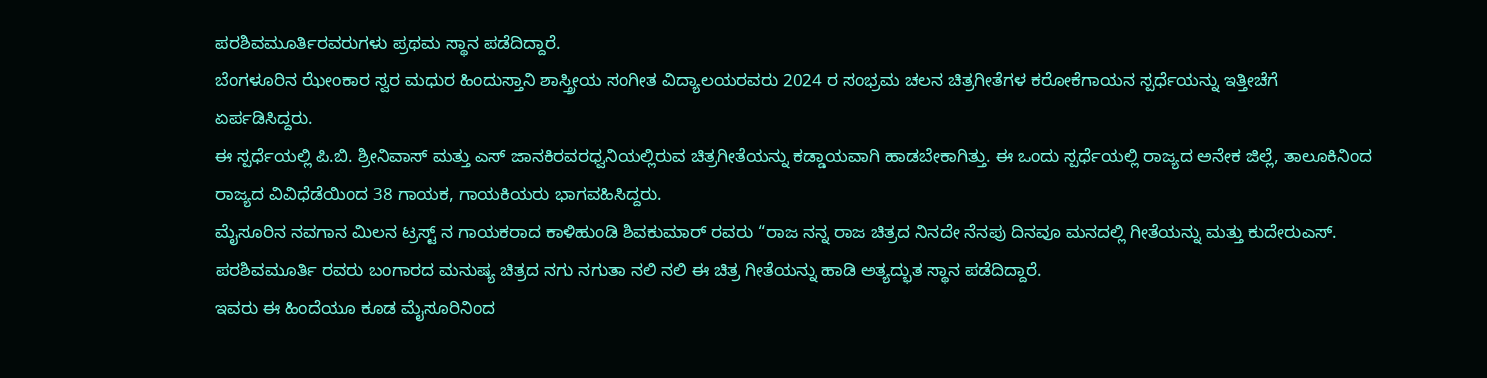ಪರಶಿವಮೂರ್ತಿರವರುಗಳು ಪ್ರಥಮ ಸ್ಥಾನ ಪಡೆದಿದ್ದಾರೆ.
ಬೆಂಗಳೂರಿನ ಝೇಂಕಾರ ಸ್ವರ ಮಧುರ ಹಿಂದುಸ್ತಾನಿ ಶಾಸ್ತ್ರೀಯ ಸಂಗೀತ ವಿದ್ಯಾಲಯರವರು 2024 ರ ಸಂಭ್ರಮ ಚಲನ ಚಿತ್ರಗೀತೆಗಳ ಕರೋಕೆಗಾಯನ ಸ್ಪರ್ಧೆಯನ್ನು ಇತ್ತೀಚೆಗೆ ಏರ್ಪಡಿಸಿದ್ದರು.
ಈ ಸ್ಪರ್ಧೆಯಲ್ಲಿ ಪಿ.ಬಿ. ಶ್ರೀನಿವಾಸ್ ಮತ್ತು ಎಸ್ ಜಾನಕಿರವರಧ್ವನಿಯಲ್ಲಿರುವ ಚಿತ್ರಗೀತೆಯನ್ನು ಕಡ್ಡಾಯವಾಗಿ ಹಾಡಬೇಕಾಗಿತ್ತು. ಈ ಒಂದು ಸ್ಪರ್ಧೆಯಲ್ಲಿ ರಾಜ್ಯದ ಅನೇಕ ಜಿಲ್ಲೆ, ತಾಲೂಕಿನಿಂದ ರಾಜ್ಯದ ವಿವಿಧೆಡೆಯಿಂದ 38 ಗಾಯಕ, ಗಾಯಕಿಯರು ಭಾಗವಹಿಸಿದ್ದರು.
ಮೈಸೂರಿನ ನವಗಾನ ಮಿಲನ ಟ್ರಸ್ಟ್ ನ ಗಾಯಕರಾದ ಕಾಳಿಹುಂಡಿ ಶಿವಕುಮಾರ್ ರವರು “ರಾಜ ನನ್ನ ರಾಜ ಚಿತ್ರದ ನಿನದೇ ನೆನಪು ದಿನವೂ ಮನದಲ್ಲಿ ಗೀತೆಯನ್ನು ಮತ್ತು ಕುದೇರುಎಸ್. ಪರಶಿವಮೂರ್ತಿ ರವರು ಬಂಗಾರದ ಮನುಷ್ಯ ಚಿತ್ರದ ನಗು ನಗುತಾ ನಲಿ ನಲಿ ಈ ಚಿತ್ರ ಗೀತೆಯನ್ನು ಹಾಡಿ ಅತ್ಯದ್ಭುತ ಸ್ಥಾನ ಪಡೆದಿದ್ದಾರೆ.
ಇವರು ಈ ಹಿಂದೆಯೂ ಕೂಡ ಮೈಸೂರಿನಿಂದ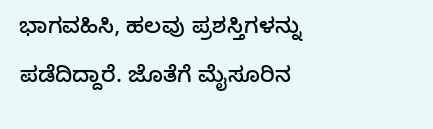ಭಾಗವಹಿಸಿ, ಹಲವು ಪ್ರಶಸ್ತಿಗಳನ್ನು ಪಡೆದಿದ್ದಾರೆ. ಜೊತೆಗೆ ಮೈಸೂರಿನ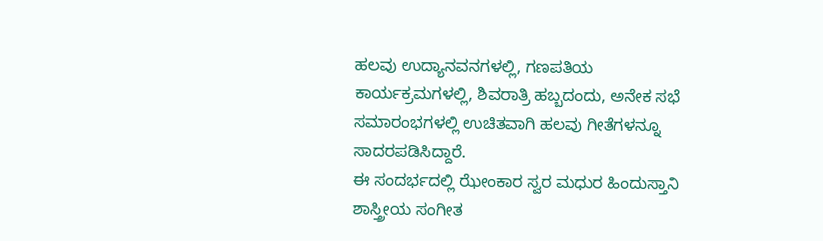ಹಲವು ಉದ್ಯಾನವನಗಳಲ್ಲಿ, ಗಣಪತಿಯ ಕಾರ್ಯಕ್ರಮಗಳಲ್ಲಿ, ಶಿವರಾತ್ರಿ ಹಬ್ಬದಂದು, ಅನೇಕ ಸಭೆ ಸಮಾರಂಭಗಳಲ್ಲಿ ಉಚಿತವಾಗಿ ಹಲವು ಗೀತೆಗಳನ್ನೂ ಸಾದರಪಡಿಸಿದ್ದಾರೆ.
ಈ ಸಂದರ್ಭದಲ್ಲಿ ಝೇಂಕಾರ ಸ್ವರ ಮಧುರ ಹಿಂದುಸ್ತಾನಿ ಶಾಸ್ತ್ರೀಯ ಸಂಗೀತ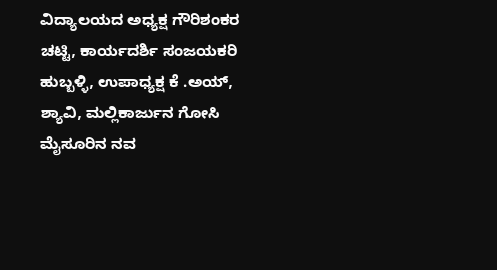ವಿದ್ಯಾಲಯದ ಅಧ್ಯಕ್ಷ ಗೌರಿಶಂಕರ ಚಟ್ಟಿ, ಕಾರ್ಯದರ್ಶಿ ಸಂಜಯಕರಿ ಹುಬ್ಬಳ್ಳಿ, ಉಪಾಧ್ಯಕ್ಷ ಕೆ .ಅಯ್, ಶ್ಯಾವಿ, ಮಲ್ಲಿಕಾರ್ಜುನ ಗೋಸಿ ಮೈಸೂರಿನ ನವ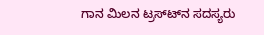ಗಾನ ಮಿಲನ ಟ್ರಸ್ಟ್‍ನ ಸದಸ್ಯರು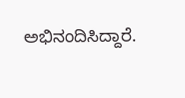ಅಭಿನಂದಿಸಿದ್ದಾರೆ.